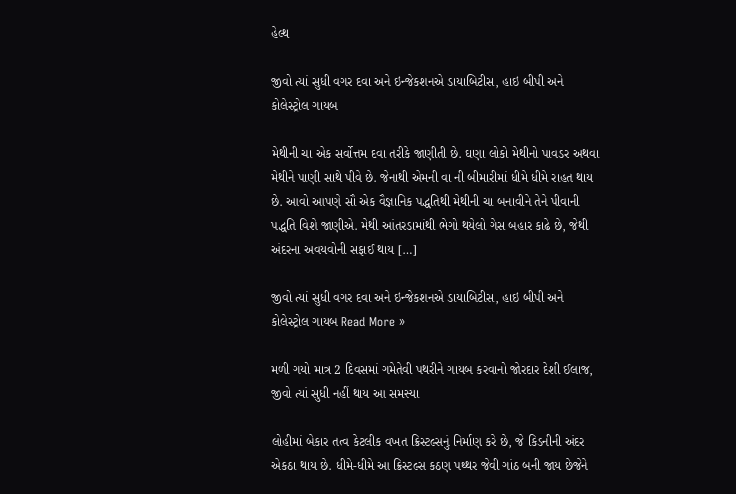હેલ્થ

જીવો ત્યાં સુધી વગર દવા અને ઇન્જેકશનએ ડાયાબિટીસ, હાઇ બીપી અને કોલેસ્ટ્રોલ ગાયબ

મેથીની ચા એક સર્વોત્તમ દવા તરીકે જાણીતી છે. ઘણા લોકો મેથીનો પાવડર અથવા મેથીને પાણી સાથે પીવે છે. જેનાથી એમની વા ની બીમારીમાં ધીમે ધીમે રાહત થાય છે. આવો આપણે સૌ એક વૈજ્ઞાનિક પદ્ધતિથી મેથીની ચા બનાવીને તેને પીવાની પદ્ધતિ વિશે જાણીએ. મેથી આંતરડામાંથી ભેગો થયેલો ગેસ બહાર કાઢે છે, જેથી અંદરના અવયવોની સફાઈ થાય […]

જીવો ત્યાં સુધી વગર દવા અને ઇન્જેકશનએ ડાયાબિટીસ, હાઇ બીપી અને કોલેસ્ટ્રોલ ગાયબ Read More »

મળી ગયો માત્ર 2 દિવસમાં ગમેતેવી પથરીને ગાયબ કરવાનો જોરદાર દેશી ઈલાજ, જીવો ત્યાં સુધી નહીં થાય આ સમસ્યા

લોહીમાં બેકાર તત્વ કેટલીક વખત ક્રિસ્ટલ્સનું નિર્માણ કરે છે, જે કિડનીની અંદર એકઠા થાય છે. ધીમે-ધીમે આ ક્રિસ્ટલ્સ કઠણ પથ્થર જેવી ગાંઠ બની જાય છેજેને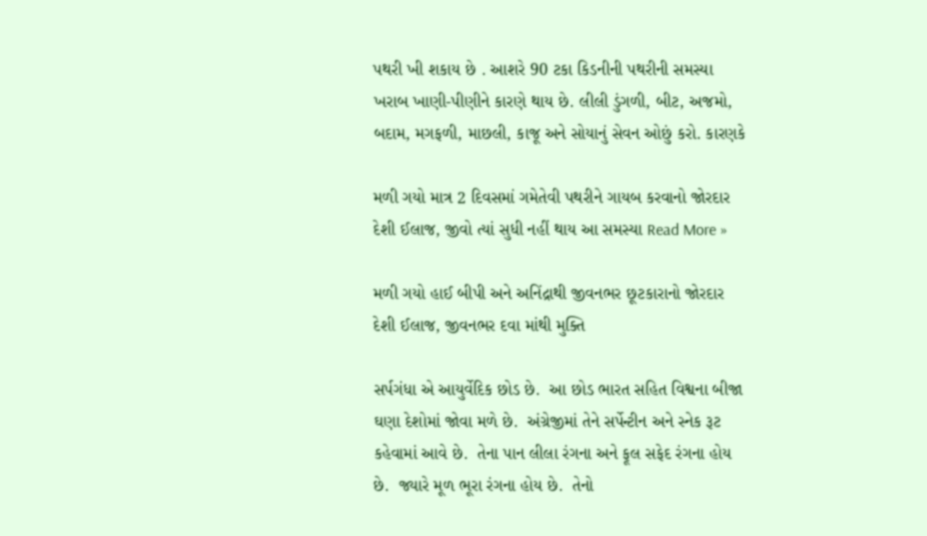પથરી ખી શકાય છે . આશરે 90 ટકા કિડનીની પથરીની સમસ્યા ખરાબ ખાણી-પીણીને કારણે થાય છે. લીલી ડુંગળી, બીટ, અજમો, બદામ, મગફળી, માછલી, કાજૂ અને સોયાનું સેવન ઓછું કરો. કારણકે

મળી ગયો માત્ર 2 દિવસમાં ગમેતેવી પથરીને ગાયબ કરવાનો જોરદાર દેશી ઈલાજ, જીવો ત્યાં સુધી નહીં થાય આ સમસ્યા Read More »

મળી ગયો હાઈ બીપી અને અનિંદ્રાથી જીવનભર છૂટકારાનો જોરદાર દેશી ઈલાજ, જીવનભર દવા માંથી મુક્તિ

સર્પગંધા એ આયુર્વેદિક છોડ છે.  આ છોડ ભારત સહિત વિશ્વના બીજા ઘણા દેશોમાં જોવા મળે છે.  અંગ્રેજીમાં તેને સર્પેન્ટીન અને સ્નેક રૂટ કહેવામાં આવે છે.  તેના પાન લીલા રંગના અને ફૂલ સફેદ રંગના હોય છે.  જ્યારે મૂળ ભૂરા રંગના હોય છે.  તેનો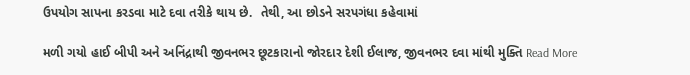ઉપયોગ સાપના કરડવા માટે દવા તરીકે થાય છે.  તેથી, આ છોડને સરપગંધા કહેવામાં

મળી ગયો હાઈ બીપી અને અનિંદ્રાથી જીવનભર છૂટકારાનો જોરદાર દેશી ઈલાજ, જીવનભર દવા માંથી મુક્તિ Read More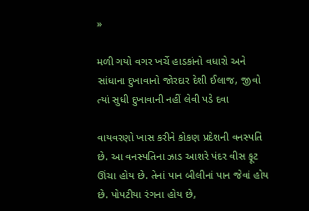»

મળી ગયો વગર ખર્ચે હાડકાંનો વધારો અને સાંધાના દુખાવાનો જોરદાર દેશી ઈલાજ, જીવો ત્યાં સુધી દુખાવાની નહીં લેવી પડે દવા

વાયવરણો ખાસ કરીને કોકણ પ્રદેશની વનસ્પતિ છે. આ વનસ્પતિના ઝાડ આશરે પંદર વીસ ફૂટ ઊંચા હોય છે. તેનાં પાન બીલીનાં પાન જેવાં હોય છે. પોપટીયા રંગના હોય છે,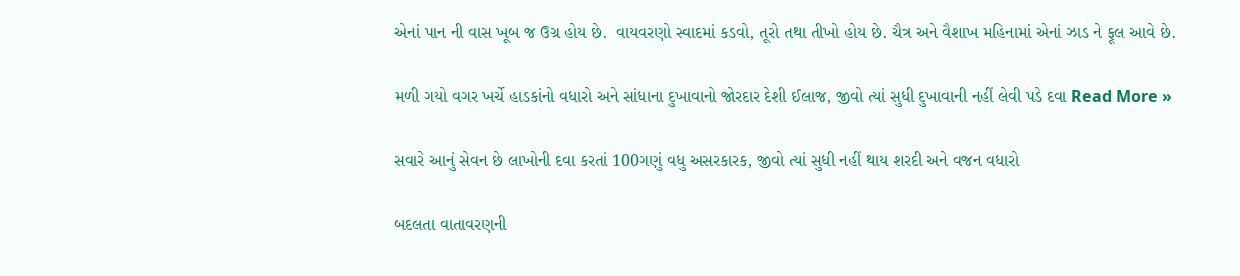એનાં પાન ની વાસ ખૂબ જ ઉગ્ર હોય છે.  વાયવરણો સ્વાદમાં કડવો, તૂરો તથા તીખો હોય છે. ચૈત્ર અને વૈશાખ મહિનામાં એનાં ઝાડ ને ફૂલ આવે છે.

મળી ગયો વગર ખર્ચે હાડકાંનો વધારો અને સાંધાના દુખાવાનો જોરદાર દેશી ઈલાજ, જીવો ત્યાં સુધી દુખાવાની નહીં લેવી પડે દવા Read More »

સવારે આનું સેવન છે લાખોની દવા કરતાં 100ગણું વધુ અસરકારક, જીવો ત્યાં સુધી નહીં થાય શરદી અને વજન વધારો

બદલતા વાતાવરણની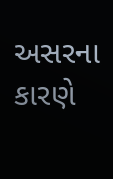અસરના કારણે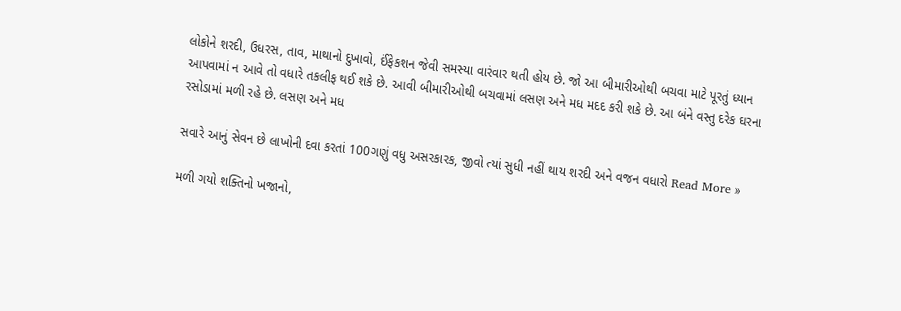લોકોને શરદી, ઉધરસ, તાવ, માથાનો દુખાવો, ઈંફેકશન જેવી સમસ્યા વારંવાર થતી હોય છે. જો આ બીમારીઓથી બચવા માટે પૂરતું ધ્યાન આપવામાં ન આવે તો વધારે તકલીફ થઈ શકે છે. આવી બીમારીઓથી બચવામાં લસણ અને મધ મદદ કરી શકે છે. આ બંને વસ્તુ દરેક ઘરના રસોડામાં મળી રહે છે. લસણ અને મધ

સવારે આનું સેવન છે લાખોની દવા કરતાં 100ગણું વધુ અસરકારક, જીવો ત્યાં સુધી નહીં થાય શરદી અને વજન વધારો Read More »

મળી ગયો શક્તિનો ખજાનો,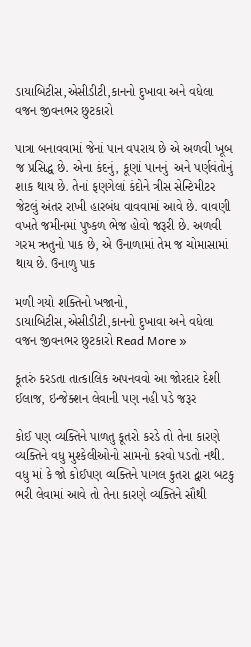ડાયાબિટીસ,એસીડીટી,કાનનો દુખાવા અને વધેલા વજન જીવનભર છુટકારો

પાત્રા બનાવવામાં જેનાં પાન વપરાય છે એ અળવી ખૂબ જ પ્રસિદ્ધ છે. એના કંદનું, કૂણાં પાનનું  અને પર્ણવંતોનું શાક થાય છે. તેનાં ફણગેલાં કંદોને ત્રીસ સેન્ટિમીટર જેટલું અંતર રાખી હારબંધ વાવવામાં આવે છે. વાવણી વખતે જમીનમાં પુષ્કળ ભેજ હોવો જરૂરી છે. અળવી ગરમ ઋતુનો પાક છે, એ ઉનાળામાં તેમ જ ચોમાસામાં થાય છે. ઉનાળુ પાક

મળી ગયો શક્તિનો ખજાનો, ડાયાબિટીસ,એસીડીટી,કાનનો દુખાવા અને વધેલા વજન જીવનભર છુટકારો Read More »

કૂતરું કરડતા તાત્કાલિક અપનવવો આ જોરદાર દેશી ઈલાજ, ઇન્જેક્શન લેવાની પણ નહી પડે જરૂર

કોઈ પણ વ્યક્તિને પાળતુ કૂતરો કરડે તો તેના કારણે વ્યક્તિને વધુ મુશ્કેલીઓનો સામનો કરવો પડતો નથી. વધુ માં કે જો કોઈપણ વ્યક્તિને પાગલ કુતરા દ્વારા બટકુ ભરી લેવામાં આવે તો તેના કારણે વ્યક્તિને સૌથી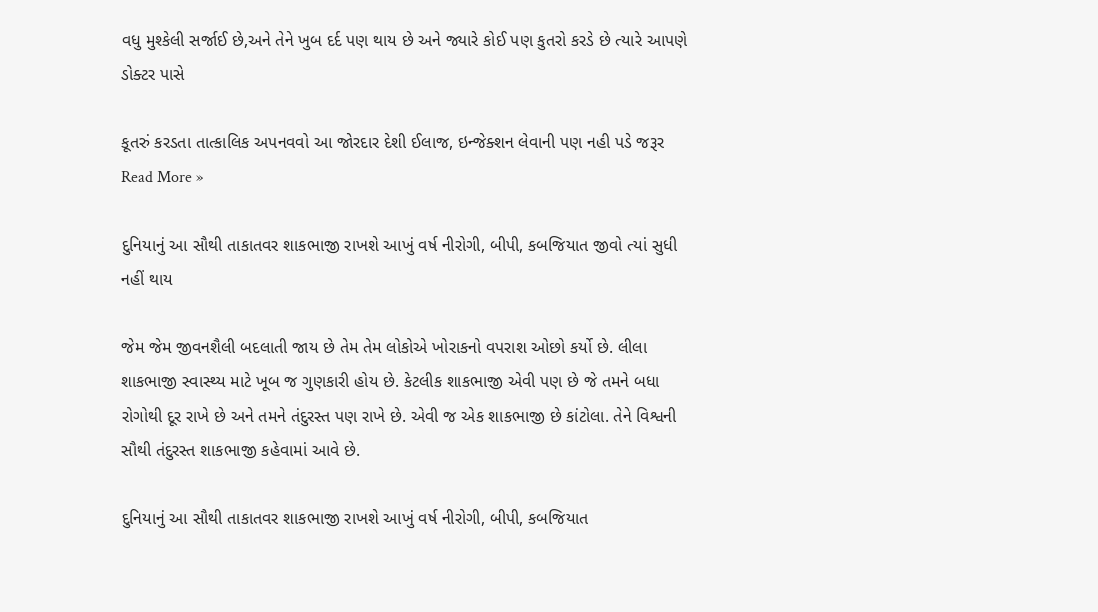વધુ મુશ્કેલી સર્જાઈ છે,અને તેને ખુબ દર્દ પણ થાય છે અને જ્યારે કોઈ પણ કુતરો કરડે છે ત્યારે આપણે ડોક્ટર પાસે

કૂતરું કરડતા તાત્કાલિક અપનવવો આ જોરદાર દેશી ઈલાજ, ઇન્જેક્શન લેવાની પણ નહી પડે જરૂર Read More »

દુનિયાનું આ સૌથી તાકાતવર શાકભાજી રાખશે આખું વર્ષ નીરોગી, બીપી, કબજિયાત જીવો ત્યાં સુધી નહીં થાય

જેમ જેમ જીવનશૈલી બદલાતી જાય છે તેમ તેમ લોકોએ ખોરાકનો વપરાશ ઓછો કર્યો છે. લીલા શાકભાજી સ્વાસ્થ્ય માટે ખૂબ જ ગુણકારી હોય છે. કેટલીક શાકભાજી એવી પણ છે જે તમને બધા રોગોથી દૂર રાખે છે અને તમને તંદુરસ્ત પણ રાખે છે. એવી જ એક શાકભાજી છે કાંટોલા. તેને વિશ્વની સૌથી તંદુરસ્ત શાકભાજી કહેવામાં આવે છે.

દુનિયાનું આ સૌથી તાકાતવર શાકભાજી રાખશે આખું વર્ષ નીરોગી, બીપી, કબજિયાત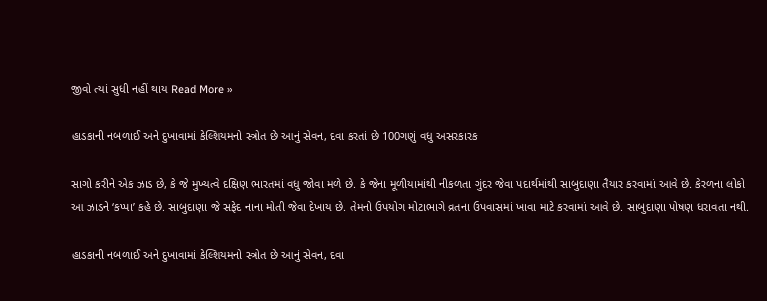જીવો ત્યાં સુધી નહીં થાય Read More »

હાડકાની નબળાઈ અને દુખાવામાં કેલ્શિયમનો સ્ત્રોત છે આનું સેવન, દવા કરતાં છે 100ગણું વધુ અસરકારક

સાગો કરીને એક ઝાડ છે, કે જે મુખ્યત્વે દક્ષિણ ભારતમાં વધુ જોવા મળે છે. કે જેના મૂળીયામાંથી નીકળતા ગુંદર જેવા પદાર્થમાંથી સાબુદાણા તૈયાર કરવામાં આવે છે. કેરળના લોકો આ ઝાડને ‘કપ્પા’ કહે છે. સાબુદાણા જે સફેદ નાના મોતી જેવા દેખાય છે. તેમનો ઉપયોગ મોટાભાગે વ્રતના ઉપવાસમાં ખાવા માટે કરવામાં આવે છે. સાબુદાણા પોષણ ધરાવતા નથી.

હાડકાની નબળાઈ અને દુખાવામાં કેલ્શિયમનો સ્ત્રોત છે આનું સેવન, દવા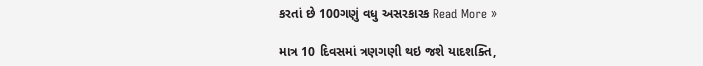કરતાં છે 100ગણું વધુ અસરકારક Read More »

માત્ર 10 દિવસમાં ત્રણગણી થઇ જશે યાદશક્તિ,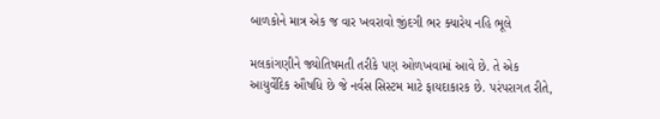બાળકોને માત્ર એક જ વાર ખવરાવો જીંદગી ભર ક્યારેય નહિ ભૂલે

મલકાંગણીને જ્યોતિષમતી તરીકે પણ ઓળખવામાં આવે છે. તે એક આયુર્વેદિક ઔષધિ છે જે નર્વસ સિસ્ટમ માટે ફાયદાકારક છે. પરંપરાગત રીતે,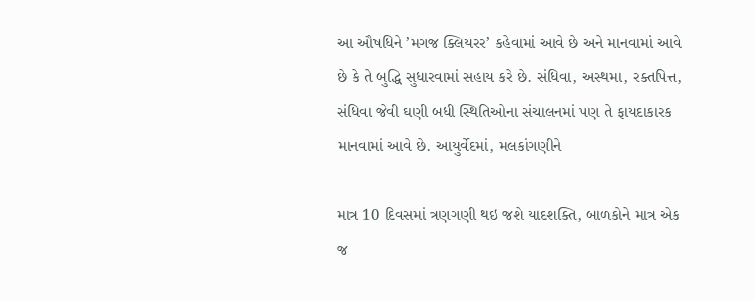આ ઔષધિને ’મગજ ક્લિયરર’ કહેવામાં આવે છે અને માનવામાં આવે છે કે તે બુદ્ધિ સુધારવામાં સહાય કરે છે. સંધિવા, અસ્થમા, રક્તપિત્ત, સંધિવા જેવી ઘણી બધી સ્થિતિઓના સંચાલનમાં પણ તે ફાયદાકારક માનવામાં આવે છે. આયુર્વેદમાં, મલકાંગણીને

માત્ર 10 દિવસમાં ત્રણગણી થઇ જશે યાદશક્તિ, બાળકોને માત્ર એક જ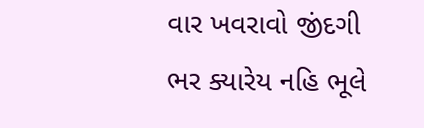વાર ખવરાવો જીંદગી ભર ક્યારેય નહિ ભૂલે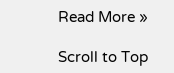Read More »

Scroll to Top